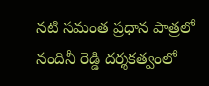నటి సమంత ప్రధాన పాత్రలో నందినీ రెడ్డి దర్శకత్వంలో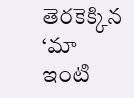తెరకెక్కిన ‘మా ఇంటి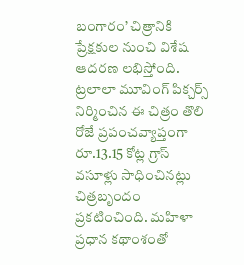బంగారం’ చిత్రానికి ప్రేక్షకుల నుంచి విశేష ఆదరణ లభిస్తోంది. ట్రలాలా మూవింగ్ పిక్చర్స్ నిర్మించిన ఈ చిత్రం తొలి రోజే ప్రపంచవ్యాప్తంగా రూ.13.15 కోట్ల గ్రాస్ వసూళ్లు సాధించినట్లు చిత్రబృందం ప్రకటించింది. మహిళా ప్రధాన కథాంశంతో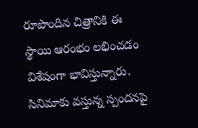రూపొందిన చిత్రానికి ఈ స్థాయి ఆరంభం లభించడం విశేషంగా భావిస్తున్నారు. సినిమాకు వస్తున్న స్పందనపై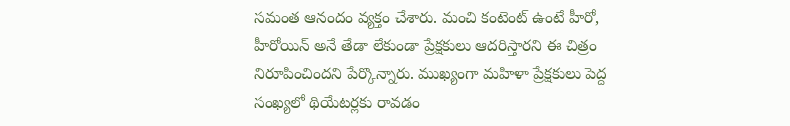సమంత ఆనందం వ్యక్తం చేశారు. మంచి కంటెంట్ ఉంటే హీరో, హీరోయిన్ అనే తేడా లేకుండా ప్రేక్షకులు ఆదరిస్తారని ఈ చిత్రం నిరూపించిందని పేర్కొన్నారు. ముఖ్యంగా మహిళా ప్రేక్షకులు పెద్ద సంఖ్యలో థియేటర్లకు రావడం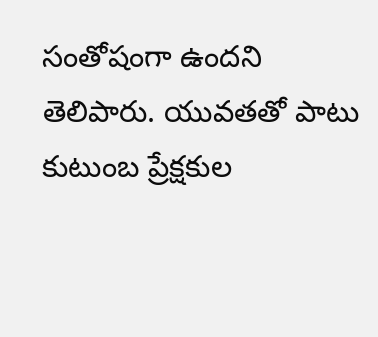సంతోషంగా ఉందని తెలిపారు. యువతతో పాటు కుటుంబ ప్రేక్షకుల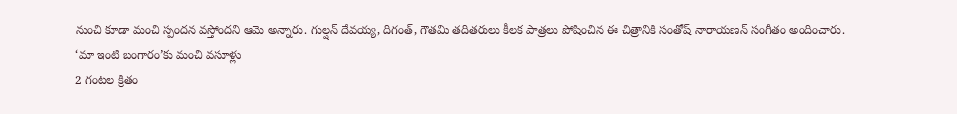నుంచి కూడా మంచి స్పందన వస్తోందని ఆమె అన్నారు. గుల్షన్ దేవయ్య, దిగంత్, గౌతమి తదితరులు కీలక పాత్రలు పోషించిన ఈ చిత్రానికి సంతోష్ నారాయణన్ సంగీతం అందించారు.
‘మా ఇంటి బంగారం’కు మంచి వసూళ్లు
2 గంటల క్రితం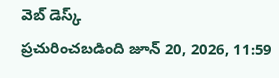వెబ్ డెస్క్
ప్రచురించబడింది జూన్ 20, 2026, 11:59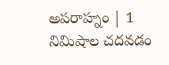అపరాహ్నం | 1 నిమిషాల చదవడం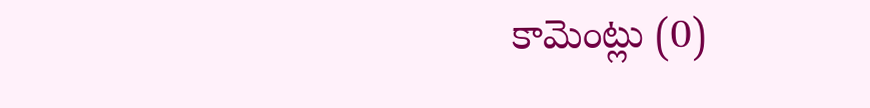కామెంట్లు (0)